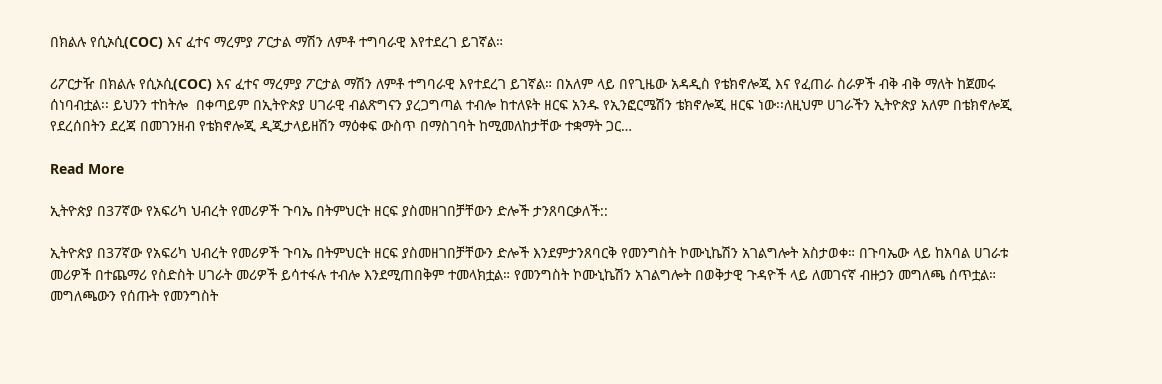በክልሉ የሲኦሲ(COC) እና ፈተና ማረምያ ፖርታል ማሽን ለምቶ ተግባራዊ እየተደረገ ይገኛል።

ሪፖርታዥ በክልሉ የሲኦሲ(COC) እና ፈተና ማረምያ ፖርታል ማሽን ለምቶ ተግባራዊ እየተደረገ ይገኛል። በአለም ላይ በየጊዜው አዳዲስ የቴክኖሎጂ እና የፈጠራ ስራዎች ብቅ ብቅ ማለት ከጀመሩ ሰነባብቷል፡፡ ይህንን ተከትሎ  በቀጣይም በኢትዮጵያ ሀገራዊ ብልጽግናን ያረጋግጣል ተብሎ ከተለዩት ዘርፍ አንዱ የኢንፎርሜሽን ቴክኖሎጂ ዘርፍ ነው፡፡ለዚህም ሀገራችን ኢትዮጵያ አለም በቴክኖሎጂ የደረሰበትን ደረጃ በመገንዘብ የቴክኖሎጂ ዲጂታላይዘሽን ማዕቀፍ ውስጥ በማስገባት ከሚመለከታቸው ተቋማት ጋር…

Read More

ኢትዮጵያ በ37ኛው የአፍሪካ ህብረት የመሪዎች ጉባኤ በትምህርት ዘርፍ ያስመዘገበቻቸውን ድሎች ታንጸባርቃለች::

ኢትዮጵያ በ37ኛው የአፍሪካ ህብረት የመሪዎች ጉባኤ በትምህርት ዘርፍ ያስመዘገበቻቸውን ድሎች እንደምታንጸባርቅ የመንግስት ኮሙኒኬሽን አገልግሎት አስታወቀ። በጉባኤው ላይ ከአባል ሀገራቱ መሪዎች በተጨማሪ የስድስት ሀገራት መሪዎች ይሳተፋሉ ተብሎ እንደሚጠበቅም ተመላክቷል። የመንግስት ኮሙኒኬሽን አገልግሎት በወቅታዊ ጉዳዮች ላይ ለመገናኛ ብዙኃን መግለጫ ሰጥቷል። መግለጫውን የሰጡት የመንግስት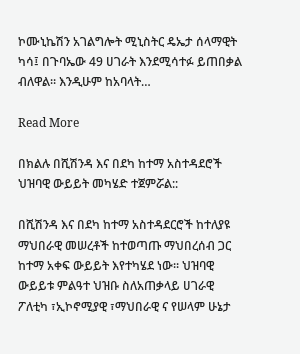ኮሙኒኬሽን አገልግሎት ሚኒስትር ዴኤታ ሰላማዊት ካሳ፤ በጉባኤው 49 ሀገራት እንደሚሳተፉ ይጠበቃል ብለዋል። እንዲሁም ከአባላት…

Read More

በክልሉ በሺሽንዳ እና በደካ ከተማ አስተዳደሮች ህዝባዊ ውይይት መካሄድ ተጀምሯል::

በሺሽንዳ እና በደካ ከተማ አስተዳደርሮች ከተለያዩ ማህበራዊ መሠረቶች ከተወጣጡ ማህበረሰብ ጋር ከተማ አቀፍ ውይይት እየተካሄደ ነው። ህዝባዊ ውይይቱ ምልዓተ ህዝቡ ስለአጠቃላይ ሀገራዊ ፖለቲካ ፣ኢኮኖሚያዊ ፣ማህበራዊ ና የሠላም ሁኔታ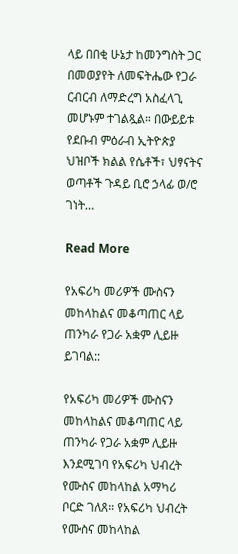ላይ በበቂ ሁኔታ ከመንግስት ጋር በመወያየት ለመፍትሔው የጋራ ርብርብ ለማድረግ አስፈላጊ መሆኑም ተገልጿል። በውይይቱ የደቡብ ምዕራብ ኢትዮጵያ ህዝቦች ክልል የሴቶች፣ ህፃናትና ወጣቶች ጉዳይ ቢሮ ኃላፊ ወ/ሮ ገነት…

Read More

የአፍሪካ መሪዎች ሙስናን መከላከልና መቆጣጠር ላይ ጠንካራ የጋራ አቋም ሊይዙ ይገባል::

የአፍሪካ መሪዎች ሙስናን መከላከልና መቆጣጠር ላይ ጠንካራ የጋራ አቋም ሊይዙ እንደሚገባ የአፍሪካ ህብረት የሙስና መከላከል አማካሪ ቦርድ ገለጸ። የአፍሪካ ህብረት የሙስና መከላከል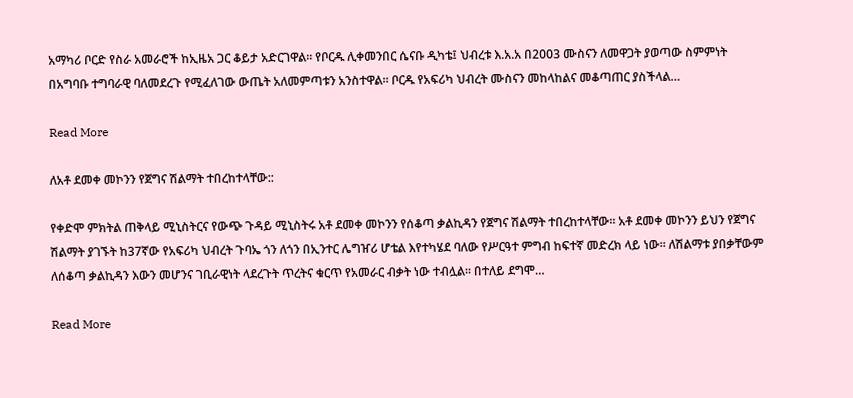አማካሪ ቦርድ የስራ አመራሮች ከኢዜአ ጋር ቆይታ አድርገዋል። የቦርዱ ሊቀመንበር ሴናቡ ዲካቴ፤ ህብረቱ እ.አ.አ በ2003 ሙስናን ለመዋጋት ያወጣው ስምምነት በአግባቡ ተግባራዊ ባለመደረጉ የሚፈለገው ውጤት አለመምጣቱን አንስተዋል። ቦርዱ የአፍሪካ ህብረት ሙስናን መከላከልና መቆጣጠር ያስችላል…

Read More

ለአቶ ደመቀ መኮንን የጀግና ሽልማት ተበረከተላቸው::

የቀድሞ ምክትል ጠቅላይ ሚኒስትርና የውጭ ጉዳይ ሚኒስትሩ አቶ ደመቀ መኮንን የሰቆጣ ቃልኪዳን የጀግና ሽልማት ተበረከተላቸው። አቶ ደመቀ መኮንን ይህን የጀግና ሽልማት ያገኙት ከ37ኛው የአፍሪካ ህብረት ጉባኤ ጎን ለጎን በኢንተር ሌግዠሪ ሆቴል እየተካሄደ ባለው የሥርዓተ ምግብ ከፍተኛ መድረክ ላይ ነው። ለሽልማቱ ያበቃቸውም ለሰቆጣ ቃልኪዳን እውን መሆንና ገቢራዊነት ላደረጉት ጥረትና ቁርጥ የአመራር ብቃት ነው ተብሏል። በተለይ ደግሞ…

Read More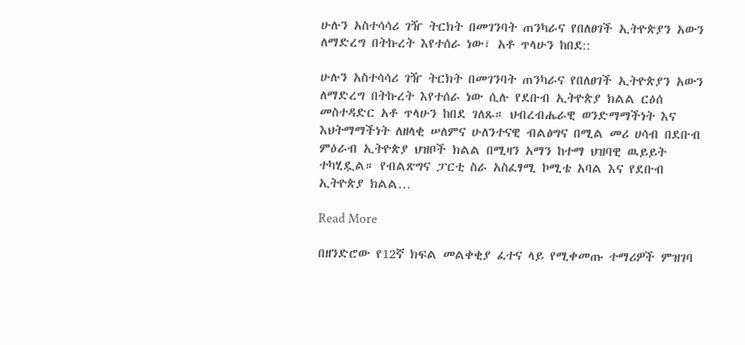ሁሉን አስተሳሳሪ ገዥ ትርክት በመገንባት ጠንካራና የበለፀገች ኢትዮጵያን አውን ለማድረግ በትኩረት እየተሰራ ነው፣ አቶ ጥላሁን ከበደ::

ሁሉን አስተሳሳሪ ገዥ ትርክት በመገንባት ጠንካራና የበለፀገች ኢትዮጵያን አውን ለማድረግ በትኩረት እየተሰራ ነው ሲሉ የደቡብ ኢትዮጵያ ክልል ርዕሰ መስተዳድር አቶ ጥላሁን ከበደ ገለጹ። ህብረብሔራዊ ወንድማማችነት እና እህትማማችነት ለዘላቂ ሠለምና ሁለንተናዊ ብልፅግና በሚል መሪ ሀሳብ በደቡብ ምዕራብ ኢትዮጵያ ህዝቦች ክልል በሚዛን አማን ከተማ ህዝባዊ ዉይይት ተካሂዷል። የብልጽግና ፓርቲ ስራ አስፈፃሚ ኮሚቴ አባል እና የደቡብ ኢትዮጵያ ክልል…

Read More

በዘንድሮው የ12ኛ ክፍል መልቀቂያ ፈተና ላይ የሚቀመጡ ተማሪዎች ምዝገባ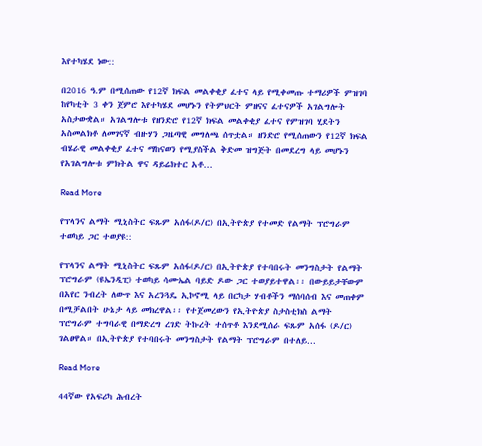እየተካሄደ ነው::

በ2016 ዓ.ም በሚሰጠው የ12ኛ ክፍል መልቀቂያ ፈተና ላይ የሚቀመጡ ተማሪዎች ምዝገባ ከየካቲት 3 ቀን ጀምሮ እየተካሄደ መሆኑን የትምህርት ምዘናና ፈተናዎች አገልግሎት አስታውቋል። አገልግሎቱ የዘንድሮ የ12ኛ ክፍል መልቀቂያ ፈተና የምዝገባ ሂደትን አስመልክቶ ለመገናኛ ብዙሃን ጋዜጣዊ መግለጫ ሰጥቷል። ዘንድሮ የሚሰጠውን የ12ኛ ክፍል ብሄራዊ መልቀቂያ ፈተና ማከናወን የሚያስችል ቅድመ ዝግጅት በመደረግ ላይ መሆኑን የአገልግሎቱ ምክትል ዋና ዳይሬክተር አቶ…

Read More

የፕላንና ልማት ሚኒስትር ፍጹም አሰፋ(ዶ/ር) በኢትዮጵያ የተመድ የልማት ፕሮግራም ተወካይ ጋር ተወያዩ::

የፕላንና ልማት ሚኒስትር ፍጹም አሰፋ(ዶ/ር) በኢትዮጵያ የተባበሩት መንግስታት የልማት ፕሮግራም (ዩኤንዲፒ) ተወካይ ሳሙኤል ባይድ ዶው ጋር ተወያይተዋል፡፡ በውይይታቸውም በአየር ንብረት ለውጥ እና አረንጓዴ ኢኮኖሚ ላይ በርካታ ሃብቶችን ማሰባሰብ እና መጠቀም በሚቻልበት ሁኔታ ላይ መክረዋል፡፡ የተጀመረውን የኢትዮጵያ ስታስቲክስ ልማት ፕሮግራም ተግባራዊ በማድረግ ረገድ ትኩረት ተሰጥቶ እንደሚሰራ ፍጹም አሰፋ (ዶ/ር) ገልፀዋል። በኢትዮጵያ የተባበሩት መንግስታት የልማት ፕሮግራም በተለይ…

Read More

44ኛው የአፍሪካ ሕብረት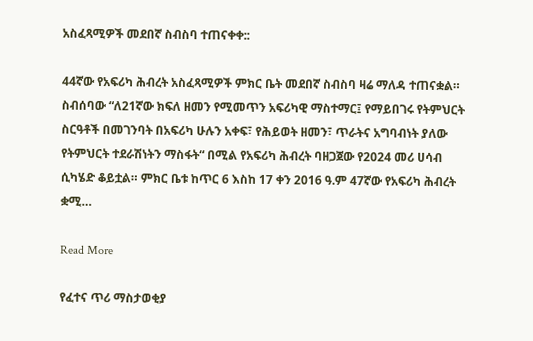አስፈጻሚዎች መደበኛ ስብስባ ተጠናቀቀ::

44ኛው የአፍሪካ ሕብረት አስፈጻሚዎች ምክር ቤት መደበኛ ስብስባ ዛሬ ማለዳ ተጠናቋል። ስብሰባው “ለ21ኛው ክፍለ ዘመን የሚመጥን አፍሪካዊ ማስተማር፤ የማይበገሩ የትምህርት ስርዓቶች በመገንባት በአፍሪካ ሁሉን አቀፍ፣ የሕይወት ዘመን፣ ጥራትና አግባብነት ያለው የትምህርት ተደራሽነትን ማስፋት“ በሚል የአፍሪካ ሕብረት ባዘጋጀው የ2024 መሪ ሀሳብ ሲካሄድ ቆይቷል። ምክር ቤቱ ከጥር 6 እስከ 17 ቀን 2016 ዓ.ም 47ኛው የአፍሪካ ሕብረት ቋሚ…

Read More

የፈተና ጥሪ ማስታወቂያ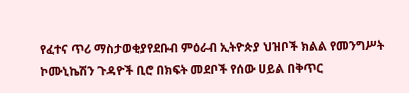የፈተና ጥሪ ማስታወቂያየደቡብ ምዕራብ ኢትዮጵያ ህዝቦች ክልል የመንግሥት ኮሙኒኬሽን ጉዳዮች ቢሮ በክፍት መደቦች የሰው ሀይል በቅጥር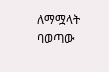ለማሟላት ባወጣው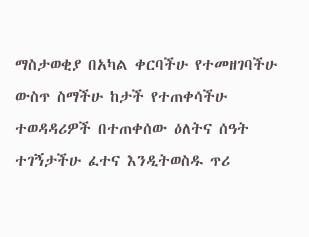ማስታወቂያ በአካል ቀርባችሁ የተመዘገባችሁ ውስጥ ስማችሁ ከታች የተጠቀሳችሁ ተወዳዳሪዎች በተጠቀሰው ዕለትና ሰዓት ተገኝታችሁ ፈተና እንዲትወስዱ ጥሪ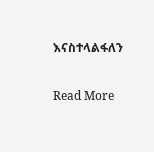እናስተላልፋለን

Read More